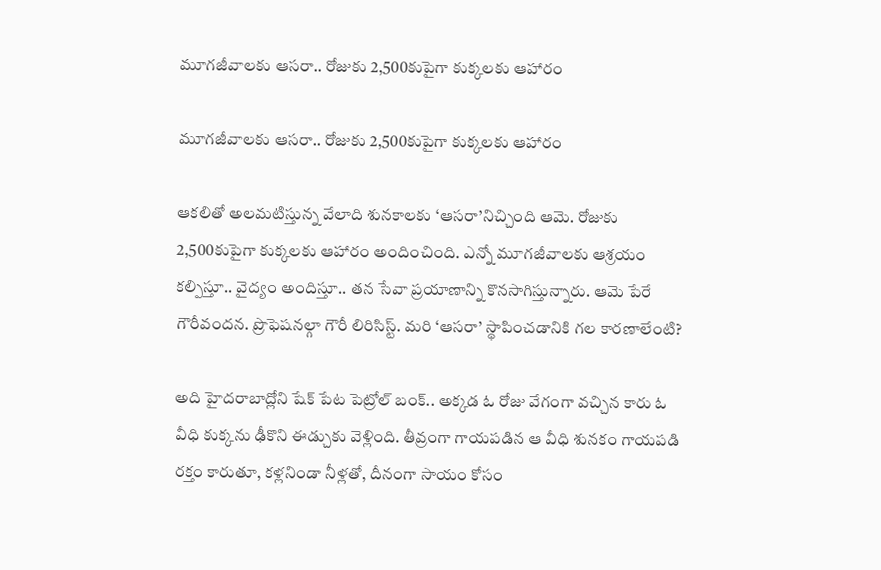మూగజీవాలకు ఆసరా.. రోజుకు 2,500కుపైగా కుక్కలకు ఆహారం

మూగజీవాలకు ఆసరా.. రోజుకు 2,500కుపైగా కుక్కలకు ఆహారం

ఆకలితో అలమటిస్తున్న వేలాది శునకాలకు ‘ఆసరా’నిచ్చింది ఆమె. రోజుకు 2,500కుపైగా కుక్కలకు ఆహారం అందించింది. ఎన్నో మూగజీవాలకు ఆశ్రయం కల్పిస్తూ.. వైద్యం అందిస్తూ.. తన సేవా ప్రయాణాన్ని కొనసాగిస్తున్నారు. ఆమె పేరే గౌరీవందన. ప్రొఫెషనల్గా గౌరీ లిరిసిస్ట్. మరి ‘ఆసరా’ స్థాపించడానికి గల కారణాలేంటి?

అది హైదరాబాద్లోని షేక్ పేట పెట్రోల్ బంక్.. అక్కడ ఓ రోజు వేగంగా వచ్చిన కారు ఓ వీధి కుక్కను ఢీకొని ఈడ్చుకు వెళ్లింది. తీవ్రంగా గాయపడిన ఆ వీధి శునకం గాయపడి రక్తం కారుతూ, కళ్లనిండా నీళ్లతో, దీనంగా సాయం కోసం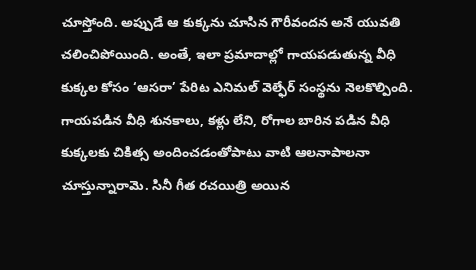చూస్తోంది. అప్పుడే ఆ కుక్కను చూసిన గౌరీవందన అనే యువతి చలించిపోయింది. అంతే, ఇలా ప్రమాదాల్లో గాయపడుతున్న వీధి కుక్కల కోసం ‘ఆసరా’ పేరిట ఎనిమల్ వెల్ఫేర్ సంస్థను నెలకొల్పింది. గాయపడిన వీధి శునకాలు, కళ్లు లేని, రోగాల బారిన పడిన వీధి కుక్కలకు చికిత్స అందించడంతోపాటు వాటి ఆలనాపాలనా చూస్తున్నారామె. సినీ గీత రచయిత్రి అయిన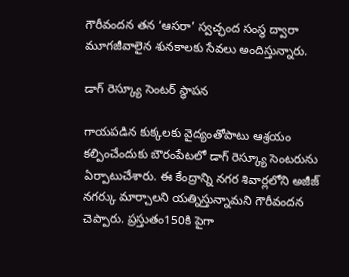గౌరీవందన తన ‘ఆసరా’ స్వచ్ఛంద సంస్థ ద్వారా మూగజీవాలైన శునకాలకు సేవలు అందిస్తున్నారు.

డాగ్ రెస్క్యూ సెంటర్ స్థాపన

గాయపడిన కుక్కలకు వైద్యంతోపాటు ఆశ్రయం కల్పించేందుకు బౌరంపేటలో డాగ్ రెస్క్యూ సెంటరును  ఏర్పాటుచేశారు. ఈ కేంద్రాన్ని నగర శివార్లలోని అజీజ్ నగర్కు మార్చాలని యత్నిస్తున్నామని గౌరీవందన చెప్పారు. ప్రస్తుతం150కి పైగా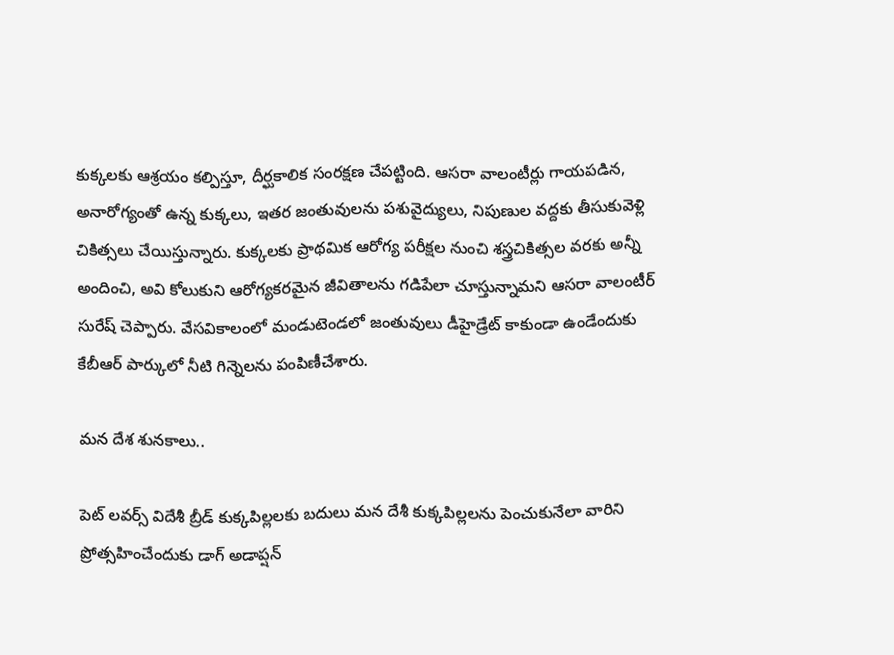కుక్కలకు ఆశ్రయం కల్పిస్తూ, దీర్ఘకాలిక సంరక్షణ చేపట్టింది. ఆసరా వాలంటీర్లు గాయపడిన, అనారోగ్యంతో ఉన్న కుక్కలు, ఇతర జంతువులను పశువైద్యులు, నిపుణుల వద్దకు తీసుకువెళ్లి చికిత్సలు చేయిస్తున్నారు. కుక్కలకు ప్రాథమిక ఆరోగ్య పరీక్షల నుంచి శస్త్రచికిత్సల వరకు అన్నీ అందించి, అవి కోలుకుని ఆరోగ్యకరమైన జీవితాలను గడిపేలా చూస్తున్నామని ఆసరా వాలంటీర్ సురేష్ చెప్పారు. వేసవికాలంలో మండుటెండలో జంతువులు డీహైడ్రేట్ కాకుండా ఉండేందుకు కేబీఆర్ పార్కులో నీటి గిన్నెలను పంపిణీచేశారు.

మన దేశ శునకాలు..

పెట్ లవర్స్ విదేశీ బ్రీడ్ కుక్కపిల్లలకు బదులు మన దేశీ కుక్కపిల్లలను పెంచుకునేలా వారిని ప్రోత్సహించేందుకు డాగ్ అడాప్షన్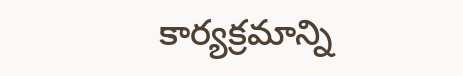కార్యక్రమాన్ని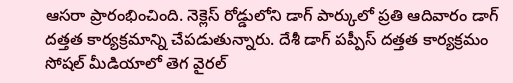ఆసరా ప్రారంభించింది. నెక్లెస్ రోడ్డులోని డాగ్ పార్కులో ప్రతి ఆదివారం డాగ్ దత్తత కార్యక్రమాన్ని చేపడుతున్నారు. దేశీ డాగ్ పప్పీస్ దత్తత కార్యక్రమం సోషల్ మీడియాలో తెగ వైరల్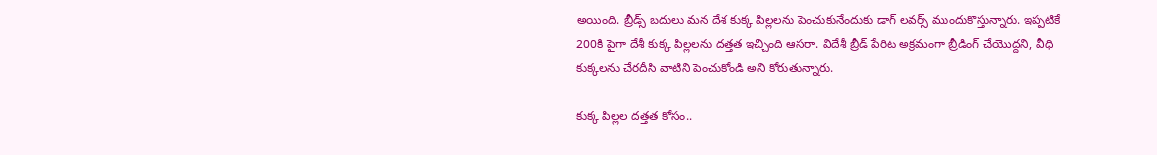అయింది. బ్రీడ్స్ బదులు మన దేశ కుక్క పిల్లలను పెంచుకునేందుకు డాగ్ లవర్స్ ముందుకొస్తున్నారు. ఇప్పటికే 200కి పైగా దేశీ కుక్క పిల్లలను దత్తత ఇచ్చింది ఆసరా. విదేశీ బ్రీడ్ పేరిట అక్రమంగా బ్రీడింగ్ చేయొద్దని, వీధి కుక్కలను చేరదీసి వాటిని పెంచుకోండి అని కోరుతున్నారు.

కుక్క పిల్లల దత్తత కోసం..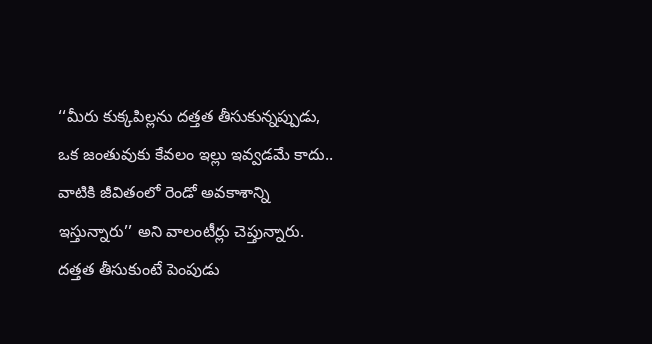‘‘మీరు కుక్కపిల్లను దత్తత తీసుకున్నప్పుడు, ఒక జంతువుకు కేవలం ఇల్లు ఇవ్వడమే కాదు.. వాటికి జీవితంలో రెండో అవకాశాన్ని ఇస్తున్నారు’’ అని వాలంటీర్లు చెప్తున్నారు. దత్తత తీసుకుంటే పెంపుడు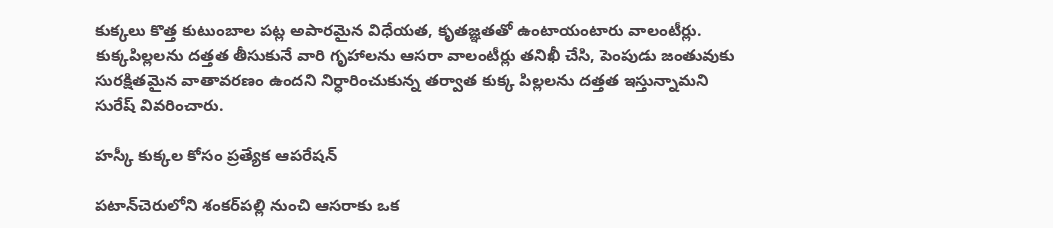కుక్కలు కొత్త కుటుంబాల పట్ల అపారమైన విధేయత, కృతజ్ఞతతో ఉంటాయంటారు వాలంటీర్లు. కుక్కపిల్లలను దత్తత తీసుకునే వారి గృహాలను ఆసరా వాలంటీర్లు తనిఖీ చేసి, పెంపుడు జంతువుకు సురక్షితమైన వాతావరణం ఉందని నిర్ధారించుకున్న తర్వాత కుక్క పిల్లలను దత్తత ఇస్తున్నామని సురేష్ వివరించారు.

హస్కీ కుక్కల కోసం ప్రత్యేక ఆపరేషన్

పటాన్‌చెరులోని శంకర్‌పల్లి నుంచి ఆసరాకు ఒక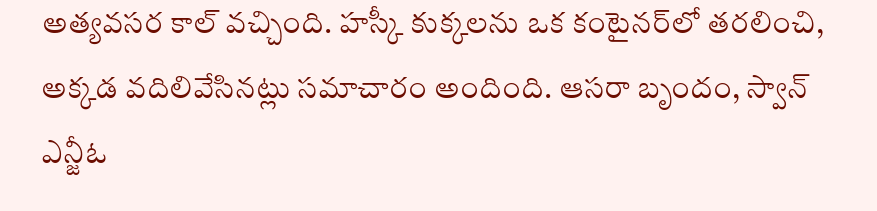అత్యవసర కాల్ వచ్చింది. హస్కీ కుక్కలను ఒక కంటైనర్‌లో తరలించి, అక్కడ వదిలివేసినట్లు సమాచారం అందింది. ఆసరా బృందం, స్వాన్ ఎన్జీఓ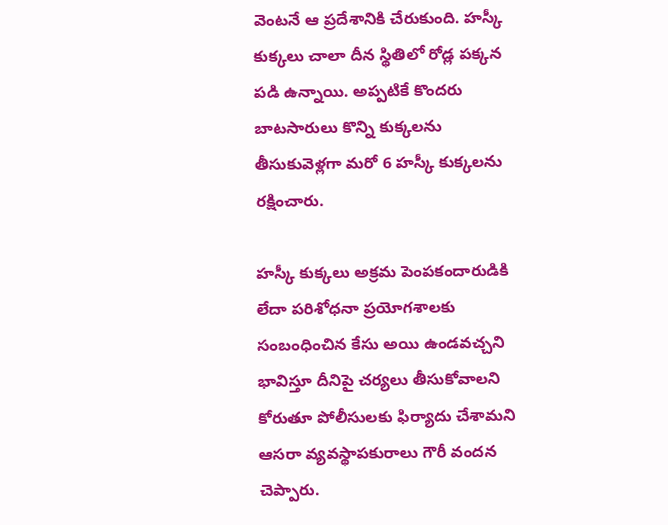వెంటనే ఆ ప్రదేశానికి చేరుకుంది. హస్కీ కుక్కలు చాలా దీన స్థితిలో రోడ్ల పక్కన పడి ఉన్నాయి. అప్పటికే కొందరు బాటసారులు కొన్ని కుక్కలను తీసుకువెళ్లగా మరో 6 హస్కీ కుక్కలను రక్షించారు.

హస్కీ కుక్కలు అక్రమ పెంపకందారుడికి లేదా పరిశోధనా ప్రయోగశాలకు సంబంధించిన కేసు అయి ఉండవచ్చని భావిస్తూ దీనిపై చర్యలు తీసుకోవాలని కోరుతూ పోలీసులకు ఫిర్యాదు చేశామని ఆసరా వ్యవస్థాపకురాలు గౌరీ వందన చెప్పారు.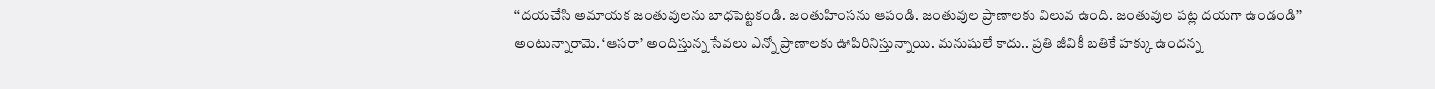‘‘దయచేసి అమాయక జంతువులను బాధపెట్టకండి. జంతుహింసను ఆపండి. జంతువుల ప్రాణాలకు విలువ ఉంది. జంతువుల పట్ల దయగా ఉండండి’’ అంటున్నారామె. ‘ఆసరా’ అందిస్తున్న సేవలు ఎన్నో ప్రాణాలకు ఊపిరినిస్తున్నాయి. మనుషులే కాదు.. ప్రతి జీవికీ బతికే హక్కు ఉందన్న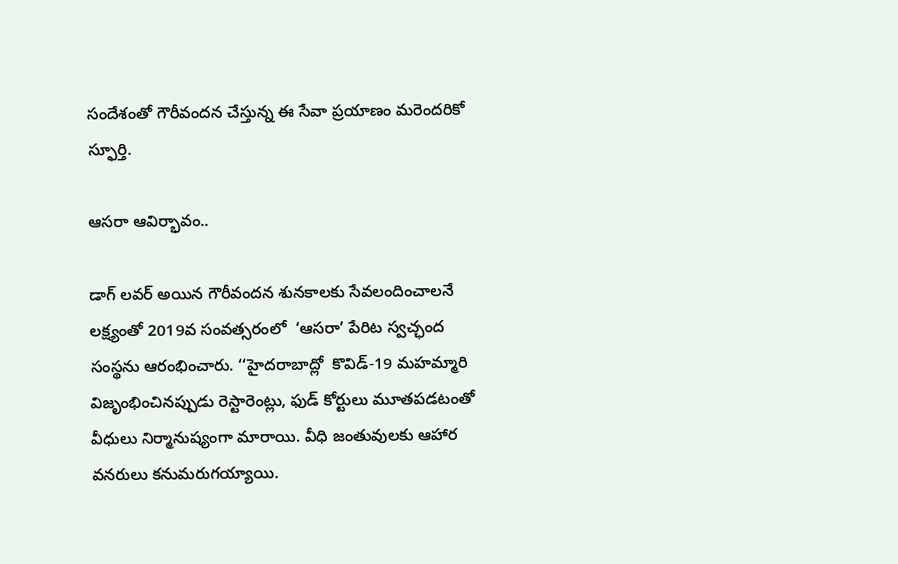సందేశంతో గౌరీవందన చేస్తున్న ఈ సేవా ప్రయాణం మరెందరికో స్ఫూర్తి.

ఆసరా ఆవిర్భావం..

డాగ్ లవర్ అయిన గౌరీవందన శునకాలకు సేవలందించాలనే లక్ష్యంతో 2019వ సంవత్సరంలో  ‘ఆసరా’ పేరిట స్వచ్ఛంద సంస్థను ఆరంభించారు. ‘‘హైదరాబాద్లో  కొవిడ్-19 మహమ్మారి విజృంభించినప్పుడు రెస్టారెంట్లు, ఫుడ్ కోర్టులు మూతపడటంతో వీధులు నిర్మానుష్యంగా మారాయి. వీధి జంతువులకు ఆహార వనరులు కనుమరుగయ్యాయి.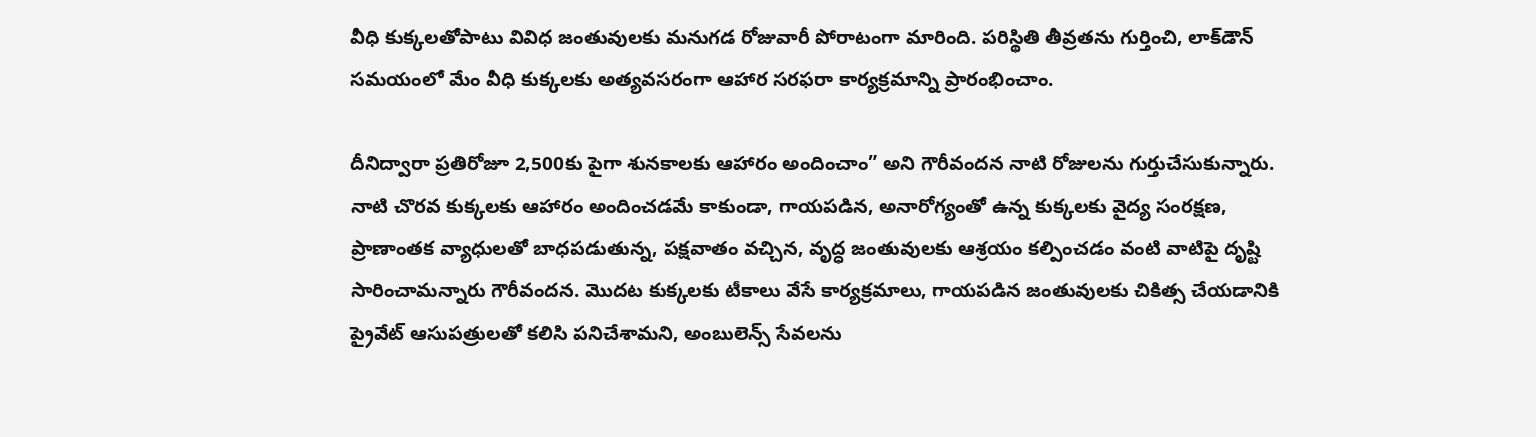వీధి కుక్కలతోపాటు వివిధ జంతువులకు మనుగడ రోజువారీ పోరాటంగా మారింది. పరిస్థితి తీవ్రతను గుర్తించి, లాక్‌డౌన్ సమయంలో మేం వీధి కుక్కలకు అత్యవసరంగా ఆహార సరఫరా కార్యక్రమాన్ని ప్రారంభించాం.

దీనిద్వారా ప్రతిరోజూ 2,500కు పైగా శునకాలకు ఆహారం అందించాం” అని గౌరీవందన నాటి రోజులను గుర్తుచేసుకున్నారు. నాటి చొరవ కుక్కలకు ఆహారం అందించడమే కాకుండా, గాయపడిన, అనారోగ్యంతో ఉన్న కుక్కలకు వైద్య సంరక్షణ, ప్రాణాంతక వ్యాధులతో బాధపడుతున్న, పక్షవాతం వచ్చిన, వృద్ధ జంతువులకు ఆశ్రయం కల్పించడం వంటి వాటిపై దృష్టి సారించామన్నారు గౌరీవందన. మొదట కుక్కలకు టీకాలు వేసే కార్యక్రమాలు, గాయపడిన జంతువులకు చికిత్స చేయడానికి ప్రైవేట్ ఆసుపత్రులతో కలిసి పనిచేశామని, అంబులెన్స్ సేవలను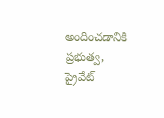అందించడానికి ప్రభుత్వ,  ప్రైవేట్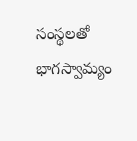సంస్థలతో భాగస్వామ్యం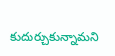కుదుర్చుకున్నామని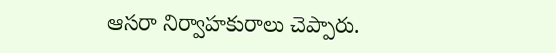ఆసరా నిర్వాహకురాలు చెప్పారు.